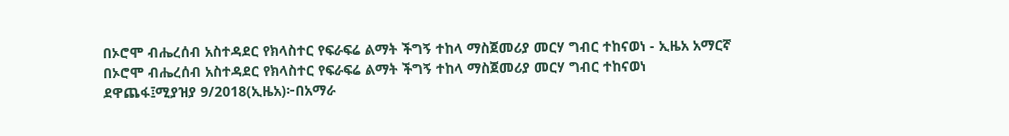በኦሮሞ ብሔረሰብ አስተዳደር የክላስተር የፍራፍሬ ልማት ችግኝ ተከላ ማስጀመሪያ መርሃ ግብር ተከናወነ - ኢዜአ አማርኛ
በኦሮሞ ብሔረሰብ አስተዳደር የክላስተር የፍራፍሬ ልማት ችግኝ ተከላ ማስጀመሪያ መርሃ ግብር ተከናወነ
ደዋጨፋ፤ሚያዝያ 9/2018(ኢዜአ)፦በአማራ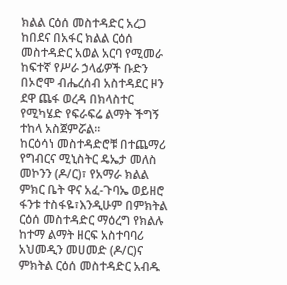ክልል ርዕሰ መስተዳድር አረጋ ከበደና በአፋር ክልል ርዕሰ መስተዳድር አወል አርባ የሚመራ ከፍተኛ የሥራ ኃላፊዎች ቡድን በኦሮሞ ብሔረሰብ አስተዳደር ዞን ደዋ ጨፋ ወረዳ በክላስተር የሚካሄድ የፍራፍሬ ልማት ችግኝ ተከላ አስጀምሯል።
ከርዕሳነ መስተዳድሮቹ በተጨማሪ የግብርና ሚኒስትር ዴኤታ መለስ መኮንን (ዶ/ር)፣ የአማራ ክልል ምክር ቤት ዋና አፈ-ጉባኤ ወይዘሮ ፋንቱ ተስፋዬ፣እንዲሁም በምክትል ርዕሰ መስተዳድር ማዕረግ የክልሉ ከተማ ልማት ዘርፍ አስተባባሪ አህመዲን መሀመድ (ዶ/ር)ና ምክትል ርዕሰ መስተዳድር አብዱ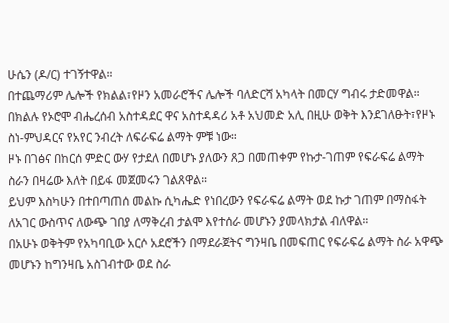ሁሴን (ዶ/ር) ተገኝተዋል።
በተጨማሪም ሌሎች የክልል፣የዞን አመራሮችና ሌሎች ባለድርሻ አካላት በመርሃ ግብሩ ታድመዋል።
በክልሉ የኦሮሞ ብሔረሰብ አስተዳደር ዋና አስተዳዳሪ አቶ አህመድ አሊ በዚሁ ወቅት እንደገለፁት፣የዞኑ ስነ-ምህዳርና የአየር ንብረት ለፍራፍሬ ልማት ምቹ ነው።
ዞኑ በገፅና በከርሰ ምድር ውሃ የታደለ በመሆኑ ያለውን ጸጋ በመጠቀም የኩታ-ገጠም የፍራፍሬ ልማት ስራን በዛሬው እለት በይፋ መጀመሩን ገልጸዋል።
ይህም እስካሁን በተበጣጠሰ መልኩ ሲካሔድ የነበረውን የፍራፍሬ ልማት ወደ ኩታ ገጠም በማስፋት ለአገር ውስጥና ለውጭ ገበያ ለማቅረብ ታልሞ እየተሰራ መሆኑን ያመላክታል ብለዋል።
በአሁኑ ወቅትም የአካባቢው አርሶ አደሮችን በማደራጀትና ግንዛቤ በመፍጠር የፍራፍሬ ልማት ስራ አዋጭ መሆኑን ከግንዛቤ አስገብተው ወደ ስራ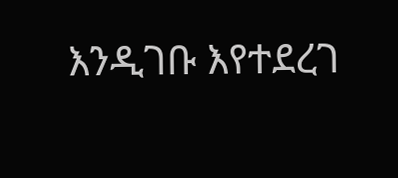እንዲገቡ እየተደረገ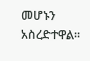መሆኑን አስረድተዋል።